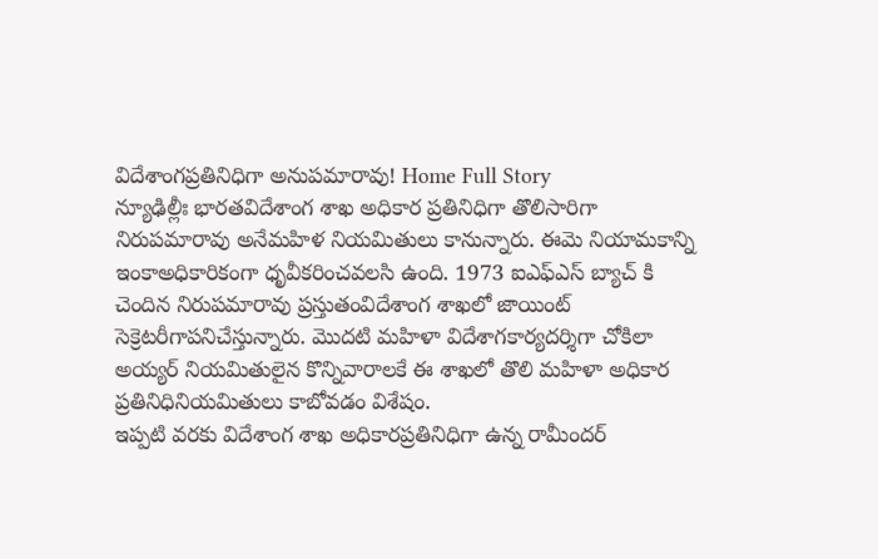విదేశాంగప్రతినిధిగా అనుపమారావు! Home Full Story
న్యూఢిల్లీః భారతవిదేశాంగ శాఖ అధికార ప్రతినిధిగా తొలిసారిగా నిరుపమారావు అనేమహిళ నియమితులు కానున్నారు. ఈమె నియామకాన్ని ఇంకాఅధికారికంగా ధృవీకరించవలసి ఉంది. 1973 ఐఎఫ్ఎస్ బ్యాచ్ కి చెందిన నిరుపమారావు ప్రస్తుతంవిదేశాంగ శాఖలో జాయింట్ సెక్రెటరీగాపనిచేస్తున్నారు. మొదటి మహిళా విదేశాగకార్యదర్శిగా చోకిలా అయ్యర్ నియమితులైన కొన్నివారాలకే ఈ శాఖలో తొలి మహిళా అధికార ప్రతినిధినియమితులు కాబోవడం విశేషం.
ఇప్పటి వరకు విదేశాంగ శాఖ అధికారప్రతినిధిగా ఉన్న రామీందర్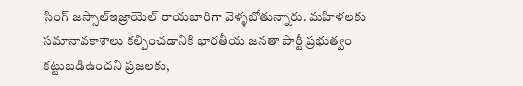సింగ్ జస్సాల్ఇజ్రాయెల్ రాయబారిగా వెళ్ళబోతున్నారు. మహిళలకు సమానావకాశాలు కల్పించడానికి భారతీయ జనతా పార్టీ ప్రభుత్వం కట్టుబడిఉందని ప్రజలకు,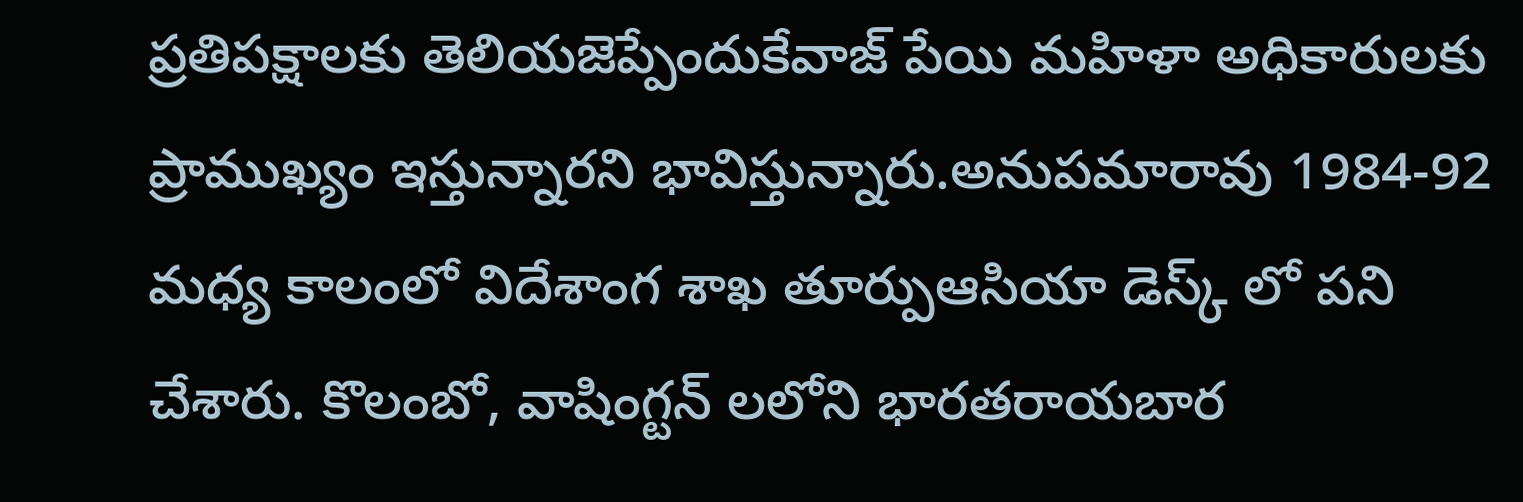ప్రతిపక్షాలకు తెలియజెప్పేందుకేవాజ్ పేయి మహిళా అధికారులకు ప్రాముఖ్యం ఇస్తున్నారని భావిస్తున్నారు.అనుపమారావు 1984-92 మధ్య కాలంలో విదేశాంగ శాఖ తూర్పుఆసియా డెస్క్ లో పని చేశారు. కొలంబో, వాషింగ్టన్ లలోని భారతరాయబార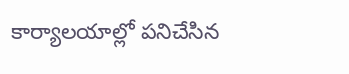కార్యాలయాల్లో పనిచేసిన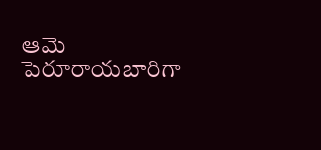ఆమె పెరూరాయబారిగా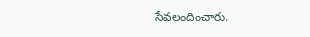సేవలందించారు.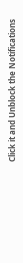Click it and Unblock the Notifications